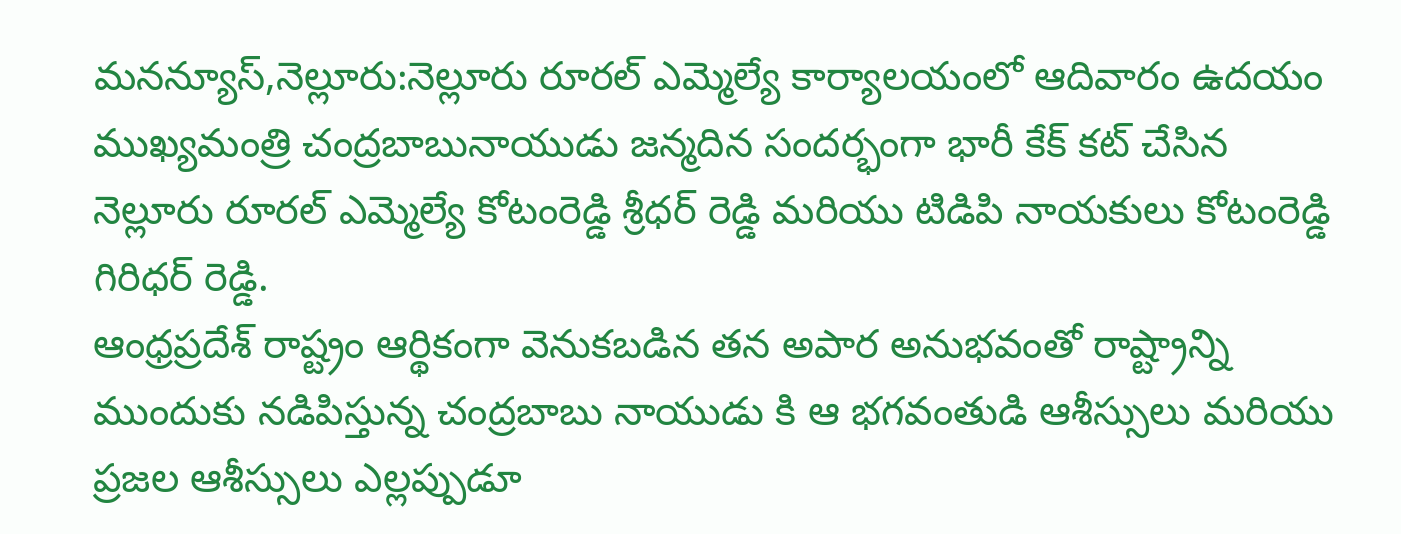మనన్యూస్,నెల్లూరు:నెల్లూరు రూరల్ ఎమ్మెల్యే కార్యాలయంలో ఆదివారం ఉదయం ముఖ్యమంత్రి చంద్రబాబునాయుడు జన్మదిన సందర్భంగా భారీ కేక్ కట్ చేసిన నెల్లూరు రూరల్ ఎమ్మెల్యే కోటంరెడ్డి శ్రీధర్ రెడ్డి మరియు టిడిపి నాయకులు కోటంరెడ్డి గిరిధర్ రెడ్డి.
ఆంధ్రప్రదేశ్ రాష్ట్రం ఆర్థికంగా వెనుకబడిన తన అపార అనుభవంతో రాష్ట్రాన్ని ముందుకు నడిపిస్తున్న చంద్రబాబు నాయుడు కి ఆ భగవంతుడి ఆశీస్సులు మరియు ప్రజల ఆశీస్సులు ఎల్లప్పుడూ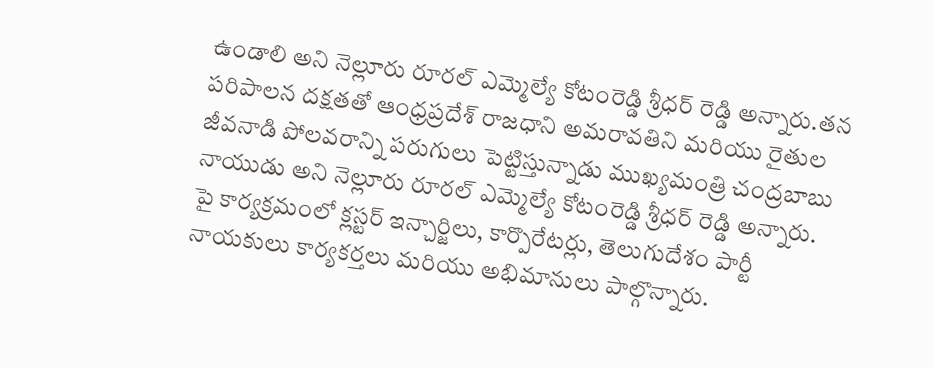ఉండాలి అని నెల్లూరు రూరల్ ఎమ్మెల్యే కోటంరెడ్డి శ్రీధర్ రెడ్డి అన్నారు.తన పరిపాలన దక్షతతో ఆంధ్రప్రదేశ్ రాజధాని అమరావతిని మరియు రైతుల జీవనాడి పోలవరాన్ని పరుగులు పెట్టిస్తున్నాడు ముఖ్యమంత్రి చంద్రబాబు నాయుడు అని నెల్లూరు రూరల్ ఎమ్మెల్యే కోటంరెడ్డి శ్రీధర్ రెడ్డి అన్నారు.
పై కార్యక్రమంలో క్లస్టర్ ఇన్చార్జిలు, కార్పొరేటర్లు, తెలుగుదేశం పార్టీ నాయకులు కార్యకర్తలు మరియు అభిమానులు పాల్గొన్నారు.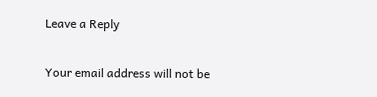Leave a Reply

Your email address will not be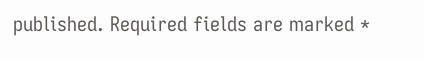published. Required fields are marked *